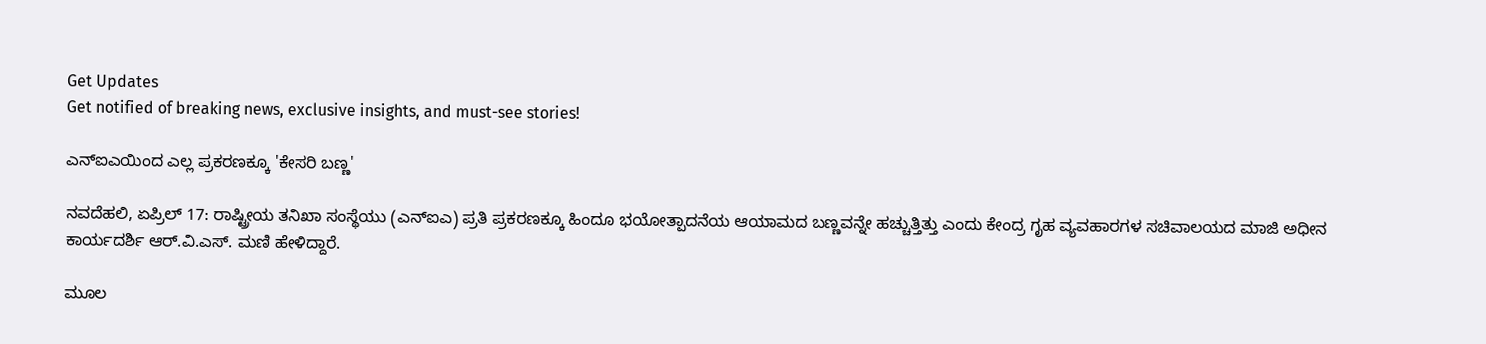Get Updates
Get notified of breaking news, exclusive insights, and must-see stories!

ಎನ್‌ಐಎಯಿಂದ ಎಲ್ಲ ಪ್ರಕರಣಕ್ಕೂ 'ಕೇಸರಿ ಬಣ್ಣ'

ನವದೆಹಲಿ, ಏಪ್ರಿಲ್ 17: ರಾಷ್ಟ್ರೀಯ ತನಿಖಾ ಸಂಸ್ಥೆಯು (ಎನ್‌ಐಎ) ಪ್ರತಿ ಪ್ರಕರಣಕ್ಕೂ ಹಿಂದೂ ಭಯೋತ್ಪಾದನೆಯ ಆಯಾಮದ ಬಣ್ಣವನ್ನೇ ಹಚ್ಚುತ್ತಿತ್ತು ಎಂದು ಕೇಂದ್ರ ಗೃಹ ವ್ಯವಹಾರಗಳ ಸಚಿವಾಲಯದ ಮಾಜಿ ಅಧೀನ ಕಾರ್ಯದರ್ಶಿ ಆರ್‌.ವಿ.ಎಸ್. ಮಣಿ ಹೇಳಿದ್ದಾರೆ.

ಮೂಲ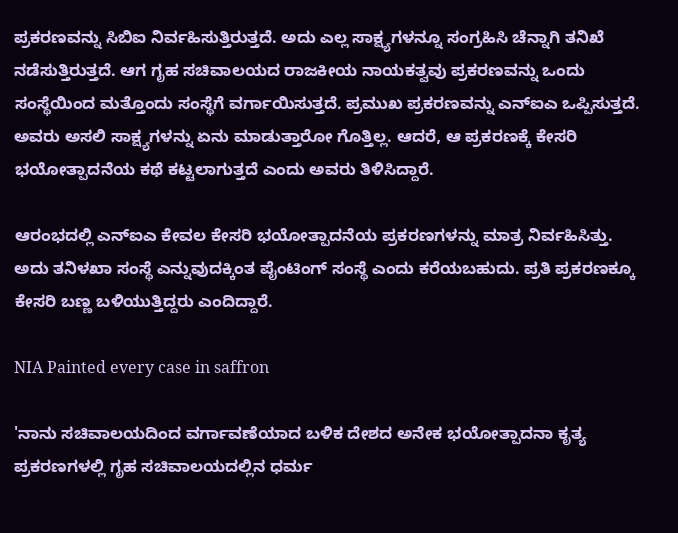ಪ್ರಕರಣವನ್ನು ಸಿಬಿಐ ನಿರ್ವಹಿಸುತ್ತಿರುತ್ತದೆ. ಅದು ಎಲ್ಲ ಸಾಕ್ಷ್ಯಗಳನ್ನೂ ಸಂಗ್ರಹಿಸಿ ಚೆನ್ನಾಗಿ ತನಿಖೆ ನಡೆಸುತ್ತಿರುತ್ತದೆ. ಆಗ ಗೃಹ ಸಚಿವಾಲಯದ ರಾಜಕೀಯ ನಾಯಕತ್ವವು ಪ್ರಕರಣವನ್ನು ಒಂದು ಸಂಸ್ಥೆಯಿಂದ ಮತ್ತೊಂದು ಸಂಸ್ಥೆಗೆ ವರ್ಗಾಯಿಸುತ್ತದೆ. ಪ್ರಮುಖ ಪ್ರಕರಣವನ್ನು ಎನ್‌ಐಎ ಒಪ್ಪಿಸುತ್ತದೆ. ಅವರು ಅಸಲಿ ಸಾಕ್ಷ್ಯಗಳನ್ನು ಏನು ಮಾಡುತ್ತಾರೋ ಗೊತ್ತಿಲ್ಲ. ಆದರೆ, ಆ ಪ್ರಕರಣಕ್ಕೆ ಕೇಸರಿ ಭಯೋತ್ಪಾದನೆಯ ಕಥೆ ಕಟ್ಟಲಾಗುತ್ತದೆ ಎಂದು ಅವರು ತಿಳಿಸಿದ್ದಾರೆ.

ಆರಂಭದಲ್ಲಿ ಎನ್‌ಐಎ ಕೇವಲ ಕೇಸರಿ ಭಯೋತ್ಪಾದನೆಯ ಪ್ರಕರಣಗಳನ್ನು ಮಾತ್ರ ನಿರ್ವಹಿಸಿತ್ತು. ಅದು ತನಿಳಖಾ ಸಂಸ್ಥೆ ಎನ್ನುವುದಕ್ಕಿಂತ ಪೈಂಟಿಂಗ್ ಸಂಸ್ಥೆ ಎಂದು ಕರೆಯಬಹುದು. ಪ್ರತಿ ಪ್ರಕರಣಕ್ಕೂ ಕೇಸರಿ ಬಣ್ಣ ಬಳಿಯುತ್ತಿದ್ದರು ಎಂದಿದ್ದಾರೆ.

NIA Painted every case in saffron

'ನಾನು ಸಚಿವಾಲಯದಿಂದ ವರ್ಗಾವಣೆಯಾದ ಬಳಿಕ ದೇಶದ ಅನೇಕ ಭಯೋತ್ಪಾದನಾ ಕೃತ್ಯ ಪ್ರಕರಣಗಳಲ್ಲಿ ಗೃಹ ಸಚಿವಾಲಯದಲ್ಲಿನ ಧರ್ಮ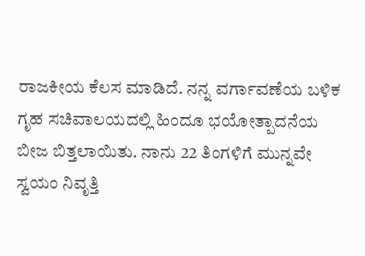ರಾಜಕೀಯ ಕೆಲಸ ಮಾಡಿದೆ. ನನ್ನ ವರ್ಗಾವಣೆಯ ಬಳಿಕ ಗೃಹ ಸಚಿವಾಲಯದಲ್ಲಿ ಹಿಂದೂ ಭಯೋತ್ಪಾದನೆಯ ಬೀಜ ಬಿತ್ತಲಾಯಿತು. ನಾನು 22 ತಿಂಗಳಿಗೆ ಮುನ್ನವೇ ಸ್ವಯಂ ನಿವೃತ್ತಿ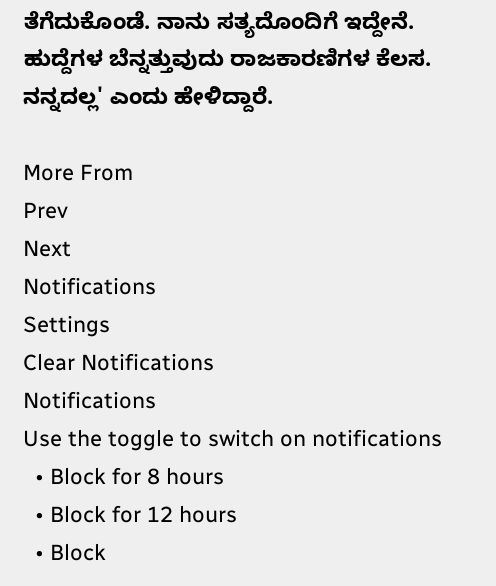ತೆಗೆದುಕೊಂಡೆ. ನಾನು ಸತ್ಯದೊಂದಿಗೆ ಇದ್ದೇನೆ. ಹುದ್ದೆಗಳ ಬೆನ್ನತ್ತುವುದು ರಾಜಕಾರಣಿಗಳ ಕೆಲಸ. ನನ್ನದಲ್ಲ' ಎಂದು ಹೇಳಿದ್ದಾರೆ.

More From
Prev
Next
Notifications
Settings
Clear Notifications
Notifications
Use the toggle to switch on notifications
  • Block for 8 hours
  • Block for 12 hours
  • Block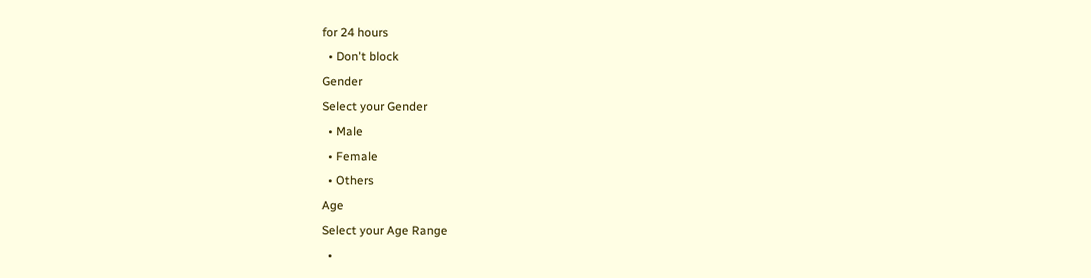for 24 hours
  • Don't block
Gender
Select your Gender
  • Male
  • Female
  • Others
Age
Select your Age Range
  •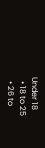Under 18
  • 18 to 25
  • 26 to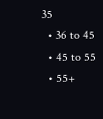35
  • 36 to 45
  • 45 to 55
  • 55+